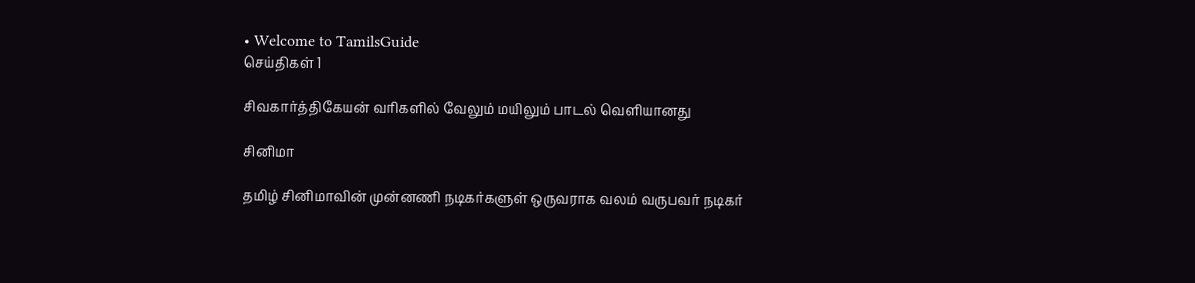• Welcome to TamilsGuide
செய்திகள் 1

சிவகார்த்திகேயன் வரிகளில் வேலும் மயிலும் பாடல் வெளியானது

சினிமா

தமிழ் சினிமாவின் முன்னணி நடிகர்களுள் ஒருவராக வலம் வருபவர் நடிகர்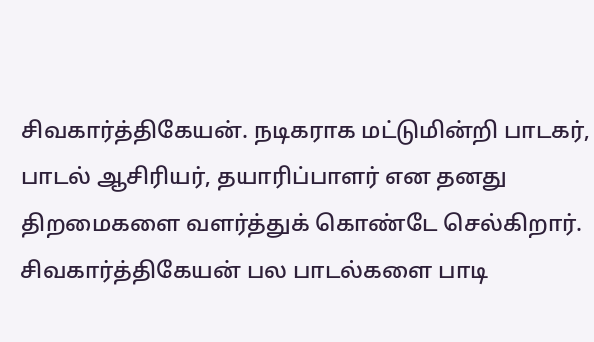சிவகார்த்திகேயன். நடிகராக மட்டுமின்றி பாடகர், பாடல் ஆசிரியர், தயாரிப்பாளர் என தனது திறமைகளை வளர்த்துக் கொண்டே செல்கிறார். சிவகார்த்திகேயன் பல பாடல்களை பாடி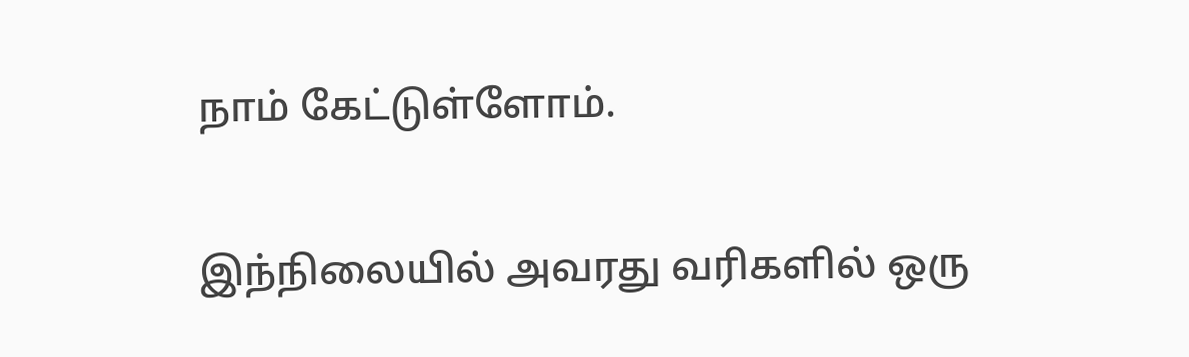நாம் கேட்டுள்ளோம்.

இந்நிலையில் அவரது வரிகளில் ஒரு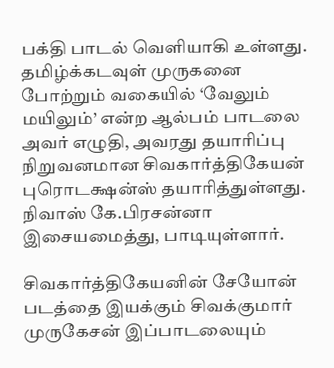பக்தி பாடல் வெளியாகி உள்ளது. தமிழ்க்கடவுள் முருகனை போற்றும் வகையில் ‘வேலும் மயிலும்’ என்ற ஆல்பம் பாடலை அவர் எழுதி, அவரது தயாரிப்பு நிறுவனமான சிவகார்த்திகேயன் புரொடக்ஷன்ஸ் தயாரித்துள்ளது. நிவாஸ் கே.பிரசன்னா இசையமைத்து, பாடியுள்ளார்.

சிவகார்த்திகேயனின் சேயோன் படத்தை இயக்கும் சிவக்குமார் முருகேசன் இப்பாடலையும்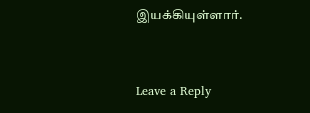இயக்கியுள்ளார்.


Leave a Reply